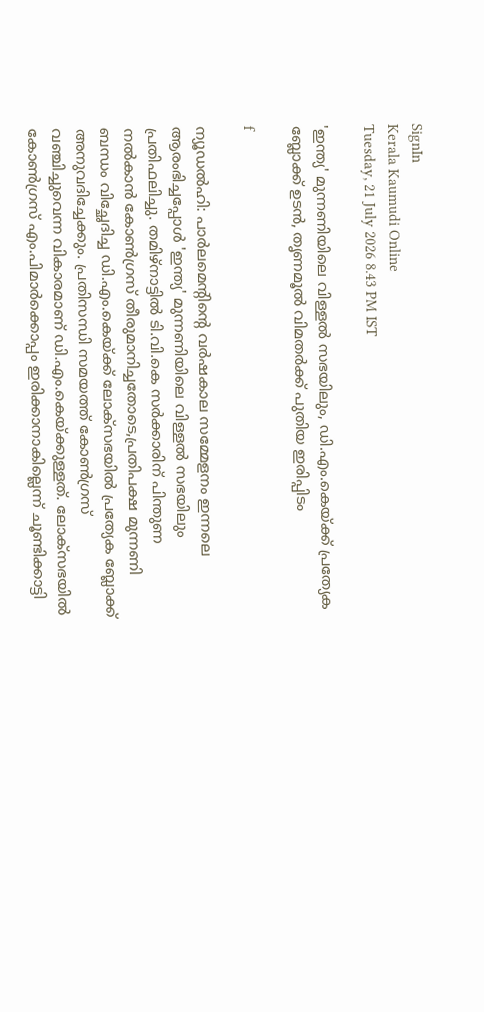SignIn
Kerala Kaumudi Online
Tuesday, 21 July 2026 8.43 PM IST

'ഇന്ത്യ' മുന്നണിയിലെ വിള്ളൽ സഭയിലും, ഡി.എം.കെയ്‌ക്ക് പ്രത്യേക ബ്ലോക്ക് ഉടൻ, തൃണമൂൽ വിമതർക്ക് പുതിയ ഇരിപ്പിടം

f

ന്യൂഡൽഹി: പാർലമെന്റിന്റെ വ‌ർഷകാല സമ്മേളനം ഇന്നലെ ആരംഭിച്ചപ്പോൾ 'ഇന്ത്യ' മുന്നണിയിലെ വിള്ളൽ സഭയിലും പ്രതിഫലിച്ചു. തമിഴ്നാട്ടിൽ ടി.വി.കെ സർക്കാരിന് പിന്തുണ നൽകാൻ കോൺഗ്രസ് തീരുമാനിച്ചതോടെ,പ്രതിപക്ഷ മുന്നണി ബന്ധം വിച്ഛേദിച്ച ഡി.എം.കെയ്‌ക്ക് ലോക്‌സഭയിൽ പ്രത്യേക ബ്ലോക്ക് അനുവദിച്ചേക്കും. പ്രതിസന്ധി സമയത്ത് കോൺഗ്രസ് വഞ്ചിച്ചുവെന്ന വികാരമാണ് ഡി.എം.കെയ്‌ക്കുള്ളത്. ലോക്‌സഭയിൽ കോൺഗ്രസ് എം.പിമാർക്കൊപ്പം ഇരിക്കാനാകില്ലെന്ന് ചൂണ്ടിക്കാട്ടി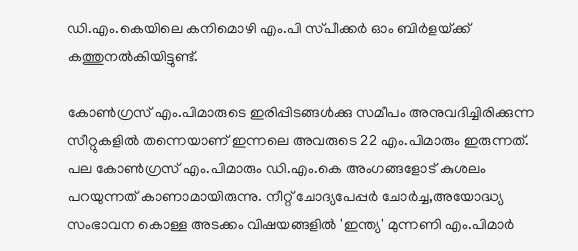ഡി.എം.കെയിലെ കനിമൊഴി എം.പി സ്‌പീക്കർ ഓം ബിർളയ്‌ക്ക് കത്തുനൽകിയിട്ടുണ്ട്.

കോൺഗ്രസ് എം.പിമാരുടെ ഇരിപ്പിടങ്ങൾക്കു സമീപം അനുവദിച്ചിരിക്കുന്ന സീറ്റുകളിൽ തന്നെയാണ് ഇന്നലെ അവരുടെ 22 എം.പിമാരും ഇരുന്നത്. പല കോൺഗ്രസ് എം.പിമാരും ഡി.എം.കെ അംഗങ്ങളോട് കുശലം പറയുന്നത് കാണാമായിരുന്നു. നീറ്റ് ചോദ്യപേപ്പ‌ർ ചോർച്ച,അയോദ്ധ്യ സംഭാവന കൊള്ള അടക്കം വിഷയങ്ങളിൽ 'ഇന്ത്യ' മുന്നണി എം.പിമാർ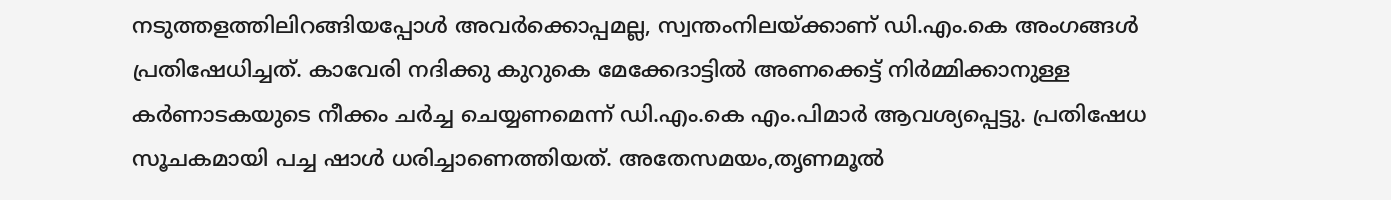നടുത്തളത്തിലിറങ്ങിയപ്പോൾ അവർക്കൊപ്പമല്ല, സ്വന്തംനിലയ്‌ക്കാണ് ഡി.എം.കെ അംഗങ്ങൾ പ്രതിഷേധിച്ചത്. കാവേരി നദിക്കു കുറുകെ മേക്കേദാട്ടിൽ അണക്കെട്ട് നി‌ർമ്മിക്കാനുള്ള കർണാടകയുടെ നീക്കം ചർച്ച ചെയ്യണമെന്ന് ഡി.എം.കെ എം.പിമാർ ആവശ്യപ്പെട്ടു. പ്രതിഷേധ സൂചകമായി പച്ച ഷാൾ ധരിച്ചാണെത്തിയത്. അതേസമയം,തൃണമൂൽ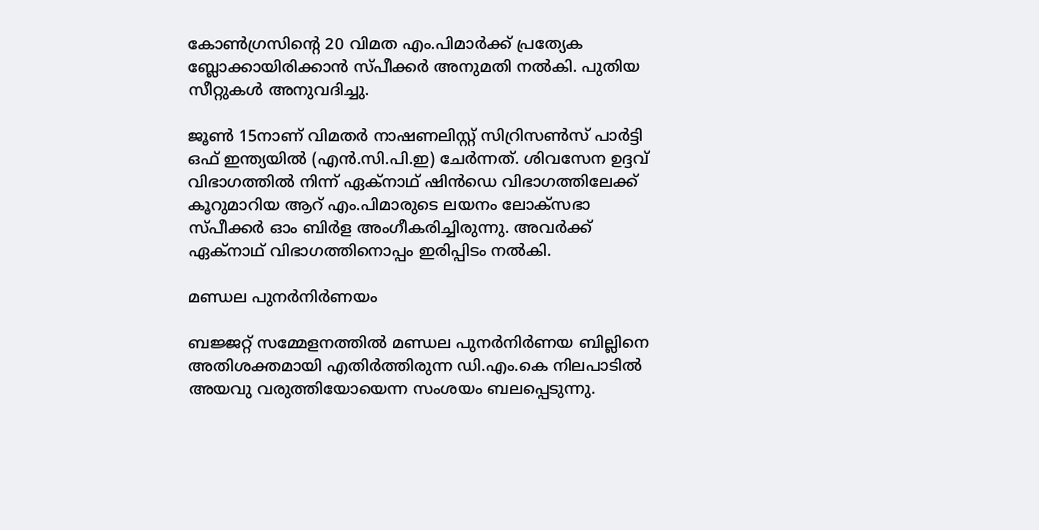കോൺഗ്രസിന്റെ 20 വിമത എം.പിമാർക്ക് പ്രത്യേക ബ്ലോക്കായിരിക്കാൻ സ്‌പീക്കർ അനുമതി നൽകി. പുതിയ സീറ്റുകൾ അനുവദിച്ചു.

ജൂൺ 15നാണ് വിമതർ നാഷണലിസ്റ്റ് സിറ്രിസൺസ് പാ‌ർട്ടി ഒഫ് ഇന്ത്യയിൽ (എൻ.സി.പി.ഇ) ചേർന്നത്. ശിവസേന ഉദ്ദവ് വിഭാഗത്തിൽ നിന്ന് ഏക്‌നാഥ് ഷിൻഡെ വിഭാഗത്തിലേക്ക് കൂറുമാറിയ ആറ് എം.പിമാരുടെ ലയനം ലോക്‌സഭാ സ്‌പീക്കർ ഓം ബി‌ർള അംഗീകരിച്ചിരുന്നു. അവ‌ർക്ക് ഏക്‌നാഥ് വിഭാഗത്തിനൊപ്പം ഇരിപ്പിടം നൽകി.

മണ്ഡല പുനർനി‌ർണയം

ബജ്ജറ്റ് സമ്മേളനത്തിൽ മണ്ഡല പുനർനി‌ർണയ ബില്ലിനെ അതിശക്തമായി എതിർത്തിരുന്ന ഡി.എം.കെ നിലപാടിൽ അയവു വരുത്തിയോയെന്ന സംശയം ബലപ്പെടുന്നു.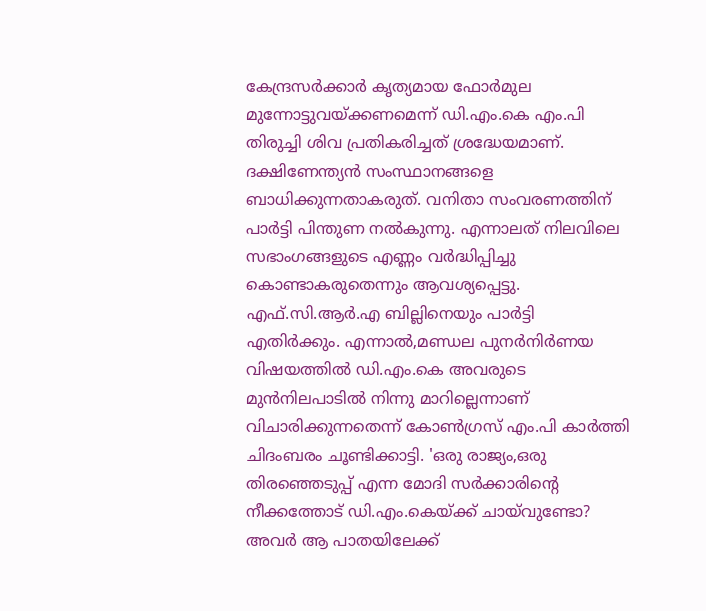കേന്ദ്രസർക്കാർ കൃത്യമായ ഫോ‌ർമുല മുന്നോട്ടുവയ്‌ക്കണമെന്ന് ഡി.എം.കെ എം.പി തിരുച്ചി ശിവ പ്രതികരിച്ചത് ശ്രദ്ധേയമാണ്. ദക്ഷിണേന്ത്യൻ സംസ്ഥാനങ്ങളെ ബാധിക്കുന്നതാകരുത്. വനിതാ സംവരണത്തിന് പാ‌ർട്ടി പിന്തുണ നൽകുന്നു. എന്നാലത് നിലവിലെ സഭാംഗങ്ങളുടെ എണ്ണം വ‌ർദ്ധിപ്പിച്ചു കൊണ്ടാകരുതെന്നും ആവശ്യപ്പെട്ടു. എഫ്.സി.ആർ.എ ബില്ലിനെയും പാർട്ടി എതിർക്കും. എന്നാൽ,മണ്ഡല പുന‌ർനിർണയ വിഷയത്തിൽ ഡി.എം.കെ അവരുടെ മുൻനിലപാടിൽ നിന്നു മാറില്ലെന്നാണ് വിചാരിക്കുന്നതെന്ന് കോൺഗ്രസ് എം.പി കാർത്തി ചിദംബരം ചൂണ്ടിക്കാട്ടി. 'ഒരു രാജ്യം,ഒരു തിരഞ്ഞെടുപ്പ് എന്ന മോദി സർക്കാരിന്റെ നീക്കത്തോട് ഡി.എം.കെയ്‌ക്ക് ചായ്‌വുണ്ടോ? അവർ ആ പാതയിലേക്ക്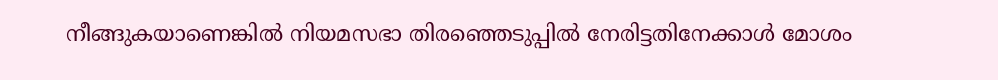നീങ്ങുകയാണെങ്കിൽ നിയമസഭാ തിരഞ്ഞെടുപ്പിൽ നേരിട്ടതിനേക്കാൾ മോശം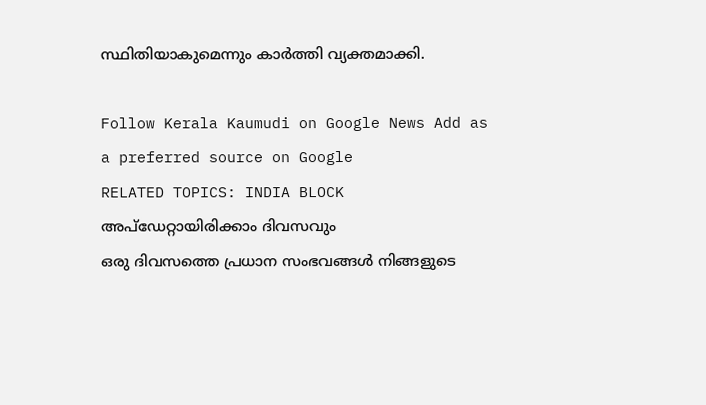സ്ഥിതിയാകുമെന്നും കാർത്തി വ്യക്തമാക്കി.

Follow Kerala Kaumudi on Google News Add as a preferred source on Google
RELATED TOPICS: INDIA BLOCK
അപ്ഡേറ്റായിരിക്കാം ദിവസവും
ഒരു ദിവസത്തെ പ്രധാന സംഭവങ്ങൾ നിങ്ങളുടെ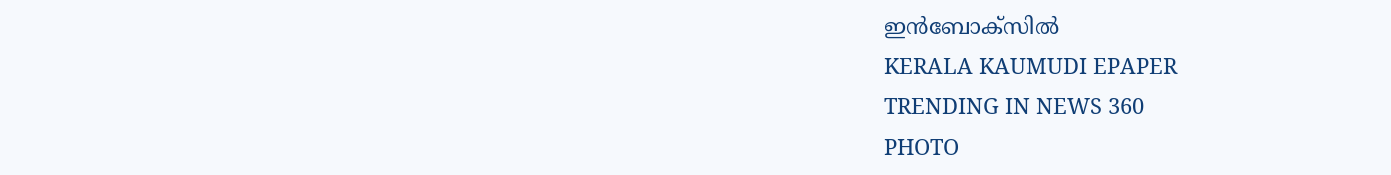ഇൻബോക്സിൽ
KERALA KAUMUDI EPAPER
TRENDING IN NEWS 360
PHOTO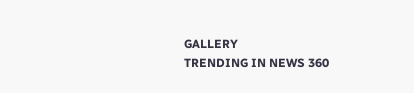GALLERY
TRENDING IN NEWS 360